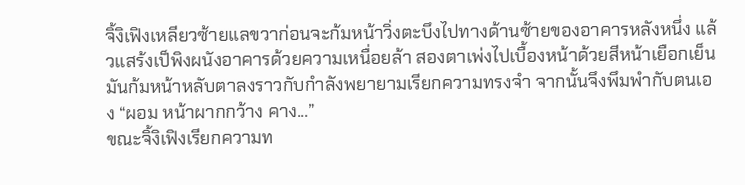จิ้งิเฟิงเหลียวซ้ายแลขวาก่อนจะก้มหน้าวิ่งตะบึงไปทางด้านซ้ายของอาคารหลังหนึ่ง แล้วแสร้งเป็พิงผนังอาคารด้วยความเหนื่อยล้า สองตาเพ่งไปเบื้องหน้าด้วยสีหน้าเยือกเย็น
มันก้มหน้าหลับตาลงราวกับกำลังพยายามเรียกความทรงจำ จากนั้นจึงพึมพำกับตนเอง “ผอม หน้าผากกว้าง คาง...”
ขณะจิ้งิเฟิงเรียกความท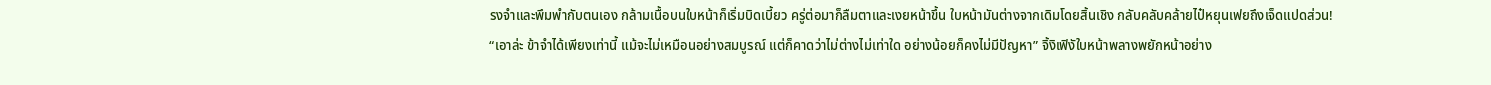รงจำและพึมพำกับตนเอง กล้ามเนื้อบนใบหน้าก็เริ่มบิดเบี้ยว ครู่ต่อมาก็ลืมตาและเงยหน้าขึ้น ใบหน้ามันต่างจากเดิมโดยสิ้นเชิง กลับคลับคล้ายไป๋หยุนเฟยถึงเจ็ดแปดส่วน!
“เอาล่ะ ข้าจำได้เพียงเท่านี้ แม้จะไม่เหมือนอย่างสมบูรณ์ แต่ก็คาดว่าไม่ต่างไม่เท่าใด อย่างน้อยก็คงไม่มีปัญหา” จิ้งิเฟิงัใบหน้าพลางพยักหน้าอย่าง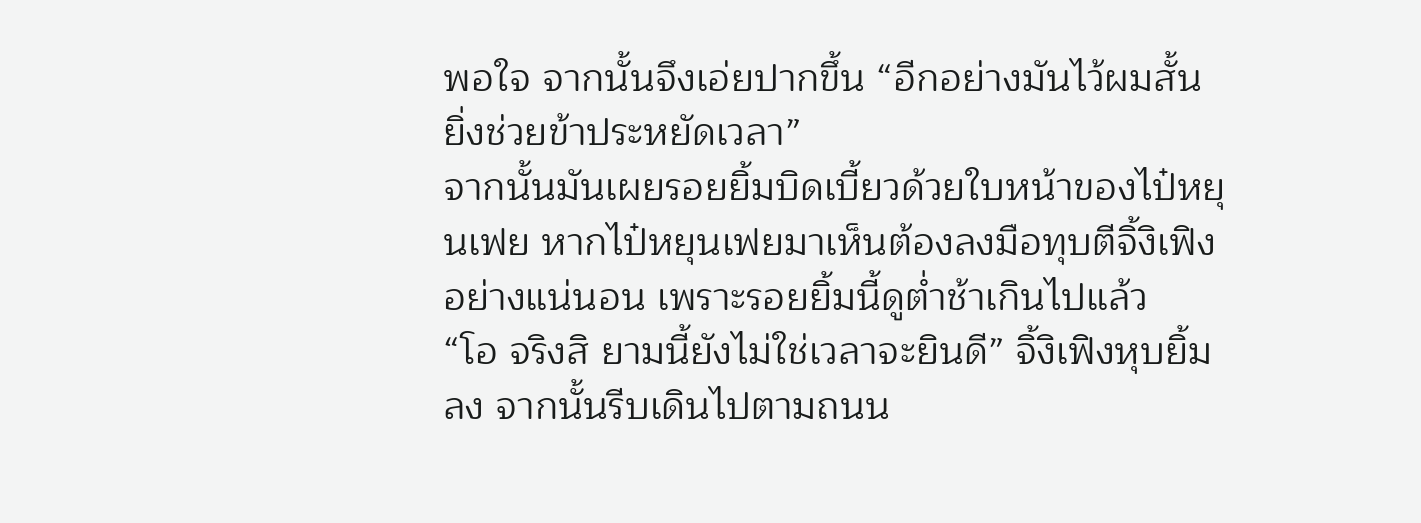พอใจ จากนั้นจึงเอ่ยปากขึ้น “อีกอย่างมันไว้ผมสั้น ยิ่งช่วยข้าประหยัดเวลา”
จากนั้นมันเผยรอยยิ้มบิดเบี้ยวด้วยใบหน้าของไป๋หยุนเฟย หากไป๋หยุนเฟยมาเห็นต้องลงมือทุบตีจิ้งิเฟิงอย่างแน่นอน เพราะรอยยิ้มนี้ดูต่ำช้าเกินไปแล้ว
“โอ จริงสิ ยามนี้ยังไม่ใช่เวลาจะยินดี” จิ้งิเฟิงหุบยิ้มลง จากนั้นรีบเดินไปตามถนน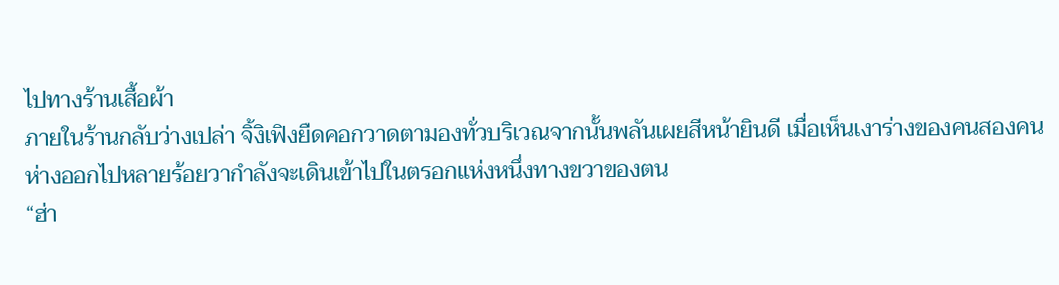ไปทางร้านเสื้อผ้า
ภายในร้านกลับว่างเปล่า จิ้งิเฟิงยืดคอกวาดตามองทั่วบริเวณจากนั้นพลันเผยสีหน้ายินดี เมื่อเห็นเงาร่างของคนสองคนห่างออกไปหลายร้อยวากำลังจะเดินเข้าไปในตรอกแห่งหนึ่งทางขวาของตน
“ฮ่า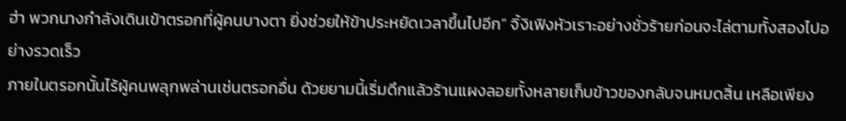ฮ่า พวกนางกำลังเดินเข้าตรอกที่ผู้คนบางตา ยิ่งช่วยให้ข้าประหยัดเวลาขึ้นไปอีก” จิ้งิเฟิงหัวเราะอย่างชั่วร้ายก่อนจะไล่ตามทั้งสองไปอย่างรวดเร็ว
ภายในตรอกนั้นไร้ผู้คนพลุกพล่านเช่นตรอกอื่น ด้วยยามนี้เริ่มดึกแล้วร้านแผงลอยทั้งหลายเก็บข้าวของกลับจนหมดสิ้น เหลือเพียง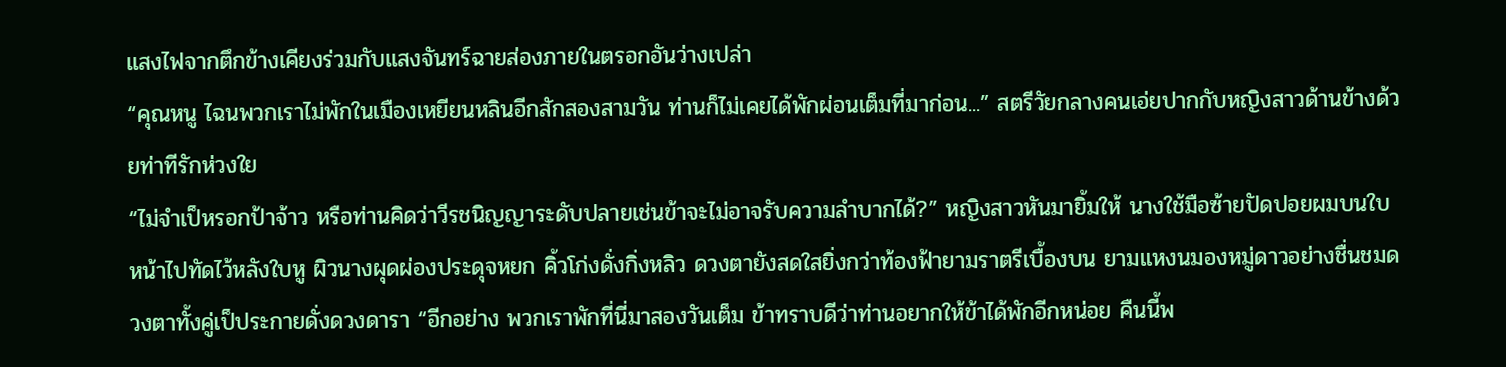แสงไฟจากตึกข้างเคียงร่วมกับแสงจันทร์ฉายส่องภายในตรอกอันว่างเปล่า
“คุณหนู ไฉนพวกเราไม่พักในเมืองเหยียนหลินอีกสักสองสามวัน ท่านก็ไม่เคยได้พักผ่อนเต็มที่มาก่อน...” สตรีวัยกลางคนเอ่ยปากกับหญิงสาวด้านข้างด้วยท่าทีรักห่วงใย
“ไม่จำเป็หรอกป้าจ้าว หรือท่านคิดว่าวีรชนิญญาระดับปลายเช่นข้าจะไม่อาจรับความลำบากได้?” หญิงสาวหันมายิ้มให้ นางใช้มือซ้ายปัดปอยผมบนใบหน้าไปทัดไว้หลังใบหู ผิวนางผุดผ่องประดุจหยก คิ้วโก่งดั่งกิ่งหลิว ดวงตายังสดใสยิ่งกว่าท้องฟ้ายามราตรีเบื้องบน ยามแหงนมองหมู่ดาวอย่างชื่นชมดวงตาทั้งคู่เป็ประกายดั่งดวงดารา “อีกอย่าง พวกเราพักที่นี่มาสองวันเต็ม ข้าทราบดีว่าท่านอยากให้ข้าได้พักอีกหน่อย คืนนี้พ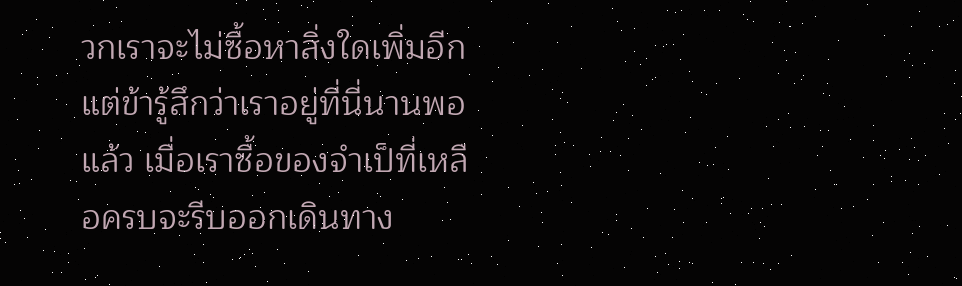วกเราจะไม่ซื้อหาสิ่งใดเพิ่มอีก แต่ข้ารู้สึกว่าเราอยู่ที่นี่นานพอแล้ว เมื่อเราซื้อของจำเป็ที่เหลือครบจะรีบออกเดินทาง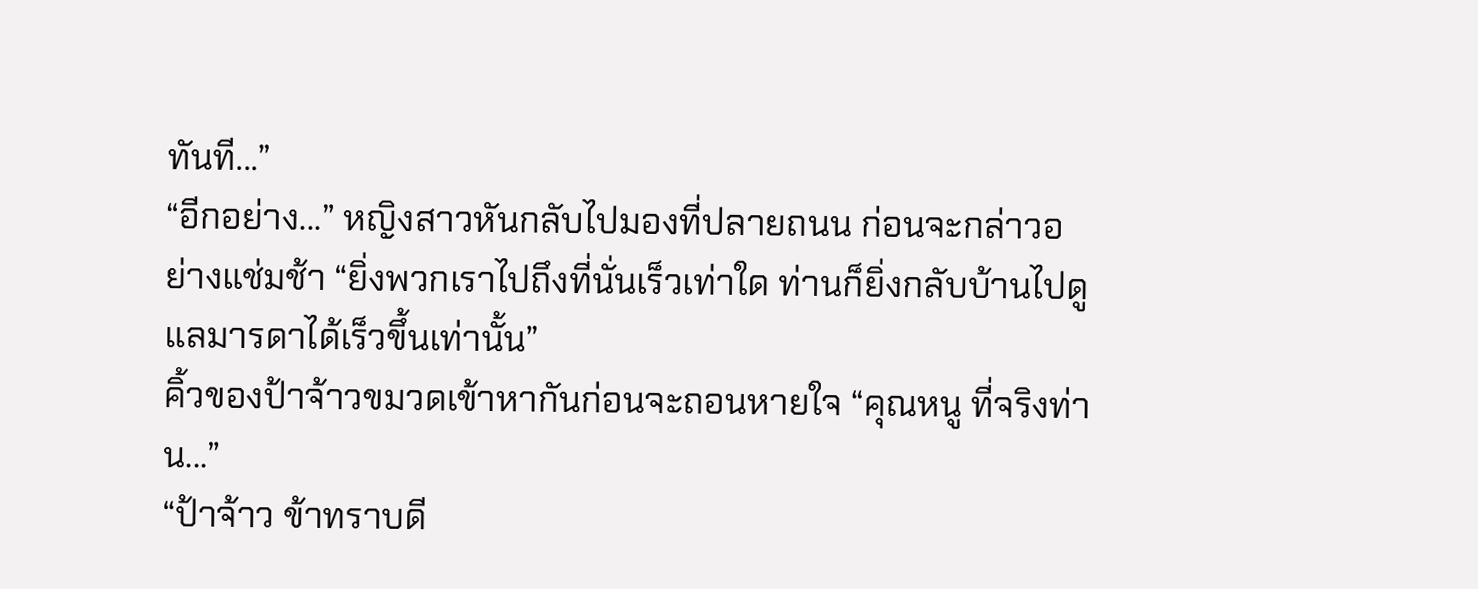ทันที...”
“อีกอย่าง...” หญิงสาวหันกลับไปมองที่ปลายถนน ก่อนจะกล่าวอย่างแช่มช้า “ยิ่งพวกเราไปถึงที่นั่นเร็วเท่าใด ท่านก็ยิ่งกลับบ้านไปดูแลมารดาได้เร็วขึ้นเท่านั้น”
คิ้วของป้าจ้าวขมวดเข้าหากันก่อนจะถอนหายใจ “คุณหนู ที่จริงท่าน...”
“ป้าจ้าว ข้าทราบดี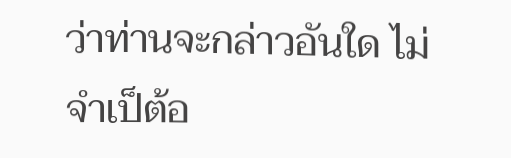ว่าท่านจะกล่าวอันใด ไม่จำเป็ต้อ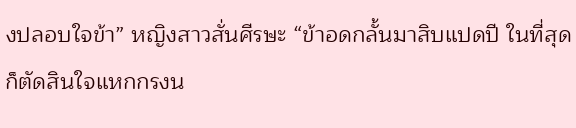งปลอบใจข้า” หญิงสาวสั่นศีรษะ “ข้าอดกลั้นมาสิบแปดปี ในที่สุดก็ตัดสินใจแหกกรงน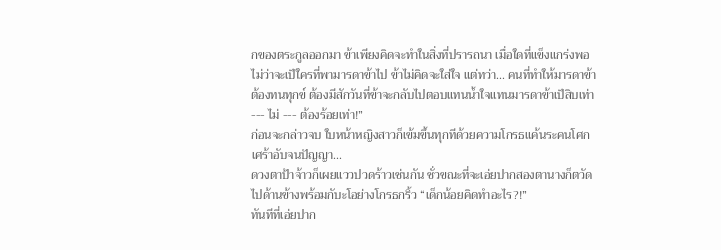กของตระกูลออกมา ข้าเพียงคิดจะทำในสิ่งที่ปรารถนา เมื่อใดที่แข็งแกร่งพอ ไม่ว่าจะเป็ใครที่พามารดาข้าไป ข้าไม่คิดจะใส่ใจ แต่ทว่า... คนที่ทำให้มารดาข้าต้องทนทุกข์ ต้องมีสักวันที่ข้าจะกลับไปตอบแทนน้ำใจแทนมารดาข้าเป็สิบเท่า --- ไม่ --- ต้องร้อยเท่า!”
ก่อนจะกล่าวจบ ใบหน้าหญิงสาวก็เข้มขึ้นทุกทีด้วยความโกรธแค้นระคนโศกเศร้าอับจนปัญญา...
ดวงตาป้าจ้าวก็เผยแววปวดร้าวเช่นกัน ชั่วขณะที่จะเอ่ยปากสองตานางก็ตวัดไปด้านข้างพร้อมกับะโอย่างโกรธกริ้ว “เด็กน้อยคิดทำอะไร?!”
ทันทีที่เอ่ยปาก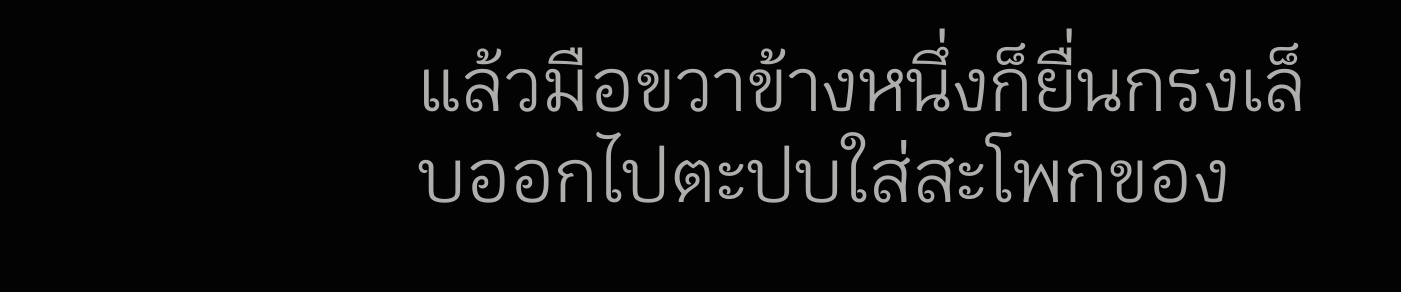แล้วมือขวาข้างหนึ่งก็ยื่นกรงเล็บออกไปตะปบใส่สะโพกของ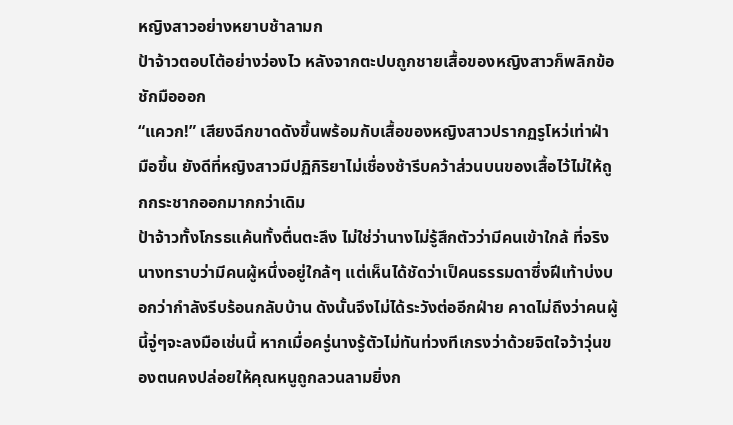หญิงสาวอย่างหยาบช้าลามก
ป้าจ้าวตอบโต้อย่างว่องไว หลังจากตะปบถูกชายเสื้อของหญิงสาวก็พลิกข้อชักมือออก
“แควก!” เสียงฉีกขาดดังขึ้นพร้อมกับเสื้อของหญิงสาวปรากฏรูโหว่เท่าฝ่ามือขึ้น ยังดีที่หญิงสาวมีปฏิกิริยาไม่เชื่องช้ารีบคว้าส่วนบนของเสื้อไว้ไม่ให้ถูกกระชากออกมากกว่าเดิม
ป้าจ้าวทั้งโกรธแค้นทั้งตื่นตะลึง ไม่ใช่ว่านางไม่รู้สึกตัวว่ามีคนเข้าใกล้ ที่จริงนางทราบว่ามีคนผู้หนึ่งอยู่ใกล้ๆ แต่เห็นได้ชัดว่าเป็คนธรรมดาซึ่งฝีเท้าบ่งบอกว่ากำลังรีบร้อนกลับบ้าน ดังนั้นจึงไม่ได้ระวังต่ออีกฝ่าย คาดไม่ถึงว่าคนผู้นี้จู่ๆจะลงมือเช่นนี้ หากเมื่อครู่นางรู้ตัวไม่ทันท่วงทีเกรงว่าด้วยจิตใจว้าวุ่นของตนคงปล่อยให้คุณหนูถูกลวนลามยิ่งก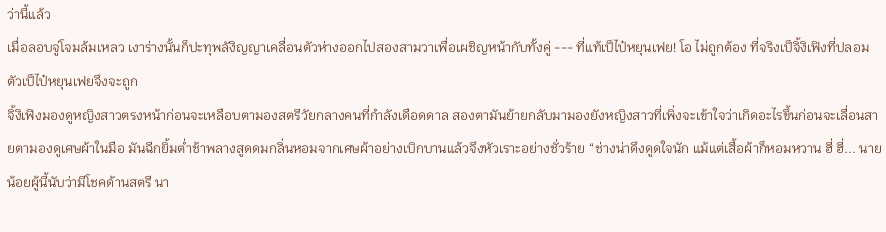ว่านี้แล้ว
เมื่อลอบจู่โจมล้มเหลว เงาร่างนั้นก็ปะทุพลังิญญาเคลื่อนตัวห่างออกไปสองสามวาเพื่อเผชิญหน้ากับทั้งคู่ --- ที่แท้เป็ไป๋หยุนเฟย! โอ ไม่ถูกต้อง ที่จริงเป็จิ้งิเฟิงที่ปลอมตัวเป็ไป๋หยุนเฟยจึงจะถูก
จิ้งิเฟิงมองดูหญิงสาวตรงหน้าก่อนจะเหลือบตามองสตรีวัยกลางคนที่กำลังเดือดดาล สองตามันย้ายกลับมามองยังหญิงสาวที่เพิ่งจะเข้าใจว่าเกิดอะไรขึ้นก่อนจะเลื่อนสายตามองดูเศษผ้าในมือ มันฉีกยิ้มต่ำช้าพลางสูดดมกลิ่นหอมจากเศษผ้าอย่างเบิกบานแล้วจึงหัวเราะอย่างชั่วร้าย “ช่างน่าดึงดูดใจนัก แม้แต่เสื้อผ้าก็หอมหวาน ฮี่ ฮี่... นายน้อยผู้นี้นับว่ามีโชคด้านสตรี นา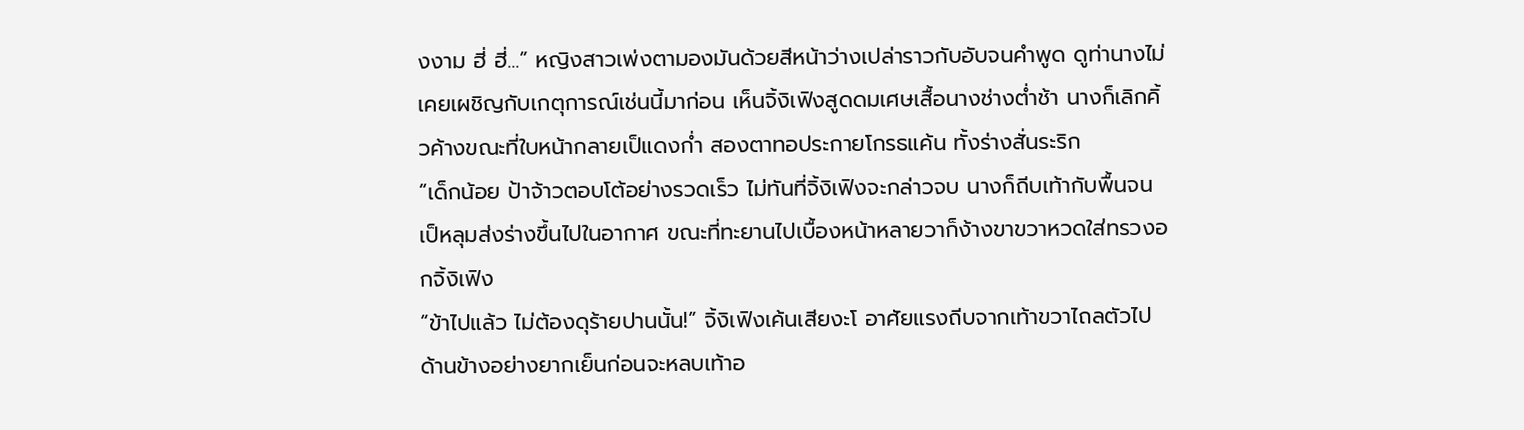งงาม ฮี่ ฮี่...” หญิงสาวเพ่งตามองมันด้วยสีหน้าว่างเปล่าราวกับอับจนคำพูด ดูท่านางไม่เคยเผชิญกับเกตุการณ์เช่นนี้มาก่อน เห็นจิ้งิเฟิงสูดดมเศษเสื้อนางช่างต่ำช้า นางก็เลิกคิ้วค้างขณะที่ใบหน้ากลายเป็แดงก่ำ สองตาทอประกายโกรธแค้น ทั้งร่างสั่นระริก
“เด็กน้อย ป้าจ้าวตอบโต้อย่างรวดเร็ว ไม่ทันที่จิ้งิเฟิงจะกล่าวจบ นางก็ถีบเท้ากับพื้นจนเป็หลุมส่งร่างขึ้นไปในอากาศ ขณะที่ทะยานไปเบื้องหน้าหลายวาก็ง้างขาขวาหวดใส่ทรวงอกจิ้งิเฟิง
“ข้าไปแล้ว ไม่ต้องดุร้ายปานนั้น!” จิ้งิเฟิงเค้นเสียงะโ อาศัยแรงถีบจากเท้าขวาไถลตัวไปด้านข้างอย่างยากเย็นก่อนจะหลบเท้าอ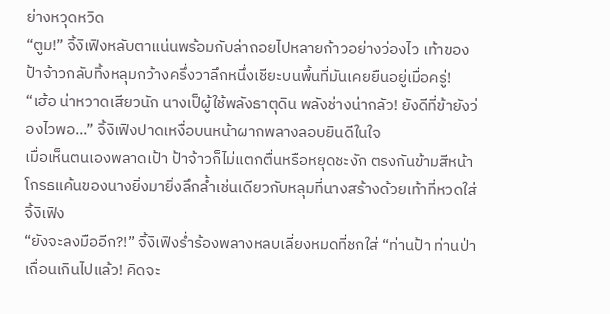ย่างหวุดหวิด
“ตูม!” จิ้งิเฟิงหลับตาแน่นพร้อมกับล่าถอยไปหลายก้าวอย่างว่องไว เท้าของป้าจ้าวกลับทิ้งหลุมกว้างครึ่งวาลึกหนึ่งเชียะบนพื้นที่มันเคยยืนอยู่เมื่อครู่!
“เฮ้อ น่าหวาดเสียวนัก นางเป็ผู้ใช้พลังธาตุดิน พลังช่างน่ากลัว! ยังดีที่ข้ายังว่องไวพอ...” จิ้งิเฟิงปาดเหงื่อบนหน้าผากพลางลอบยินดีในใจ
เมื่อเห็นตนเองพลาดเป้า ป้าจ้าวก็ไม่แตกตื่นหรือหยุดชะงัก ตรงกันข้ามสีหน้าโกรธแค้นของนางยิ่งมายิ่งลึกล้ำเช่นเดียวกับหลุมที่นางสร้างด้วยเท้าที่หวดใส่จิ้งิเฟิง
“ยังจะลงมืออีก?!” จิ้งิเฟิงร่ำร้องพลางหลบเลี่ยงหมดที่ชกใส่ “ท่านป้า ท่านป่าเถื่อนเกินไปแล้ว! คิดจะ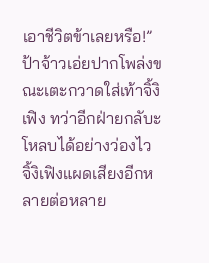เอาชีวิตข้าเลยหรือ!”
ป้าจ้าวเอ่ยปากโพล่งขณะเตะกวาดใส่เท้าจิ้งิเฟิง ทว่าอีกฝ่ายกลับะโหลบได้อย่างว่องไว
จิ้งิเฟิงแผดเสียงอีกหลายต่อหลาย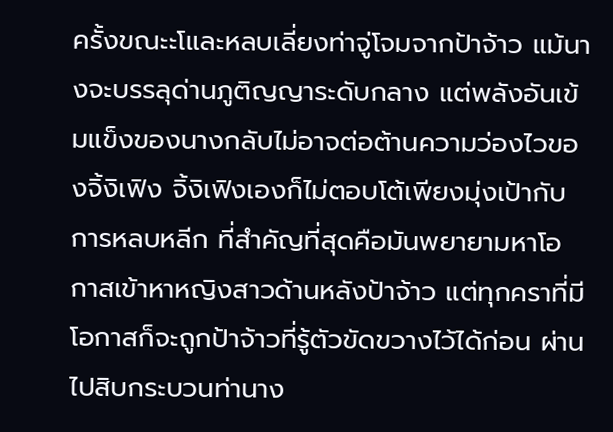ครั้งขณะะโและหลบเลี่ยงท่าจู่โจมจากป้าจ้าว แม้นางจะบรรลุด่านภูติญญาระดับกลาง แต่พลังอันเข้มแข็งของนางกลับไม่อาจต่อต้านความว่องไวของจิ้งิเฟิง จิ้งิเฟิงเองก็ไม่ตอบโต้เพียงมุ่งเป้ากับการหลบหลีก ที่สำคัญที่สุดคือมันพยายามหาโอกาสเข้าหาหญิงสาวด้านหลังป้าจ้าว แต่ทุกคราที่มีโอกาสก็จะถูกป้าจ้าวที่รู้ตัวขัดขวางไว้ได้ก่อน ผ่านไปสิบกระบวนท่านาง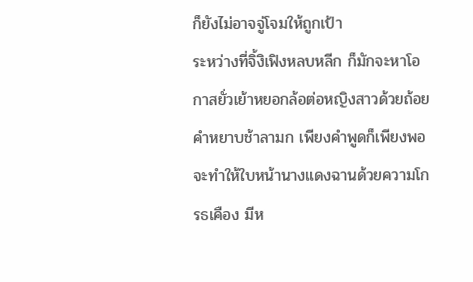ก็ยังไม่อาจจู่โจมให้ถูกเป้า
ระหว่างที่จิ้งิเฟิงหลบหลีก ก็มักจะหาโอกาสยั่วเย้าหยอกล้อต่อหญิงสาวด้วยถ้อยคำหยาบช้าลามก เพียงคำพูดก็เพียงพอจะทำให้ใบหน้านางแดงฉานด้วยความโกรธเคือง มีห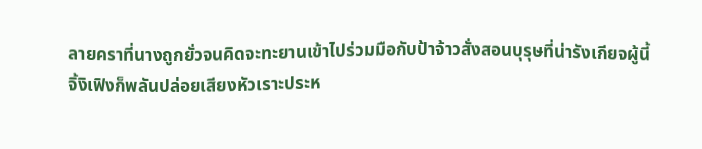ลายคราที่นางถูกยั่วจนคิดจะทะยานเข้าไปร่วมมือกับป้าจ้าวสั่งสอนบุรุษที่น่ารังเกียจผู้นี้
จิ้งิเฟิงก็พลันปล่อยเสียงหัวเราะประห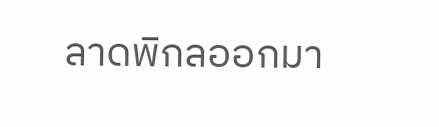ลาดพิกลออกมา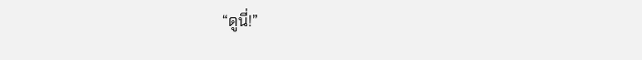“ดูนี่!”